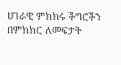ሀገራዊ ምክክሩ ችግሮችን በምክክር ለመፍታት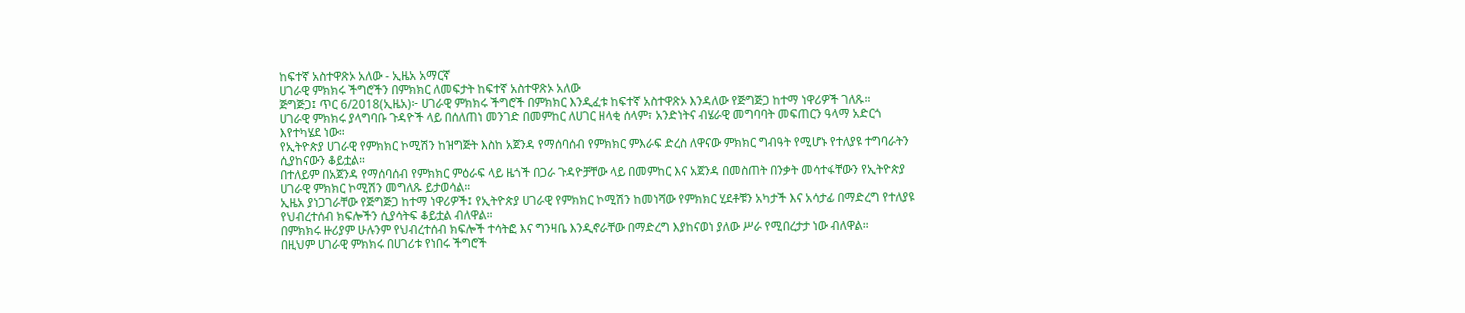ከፍተኛ አስተዋጽኦ አለው - ኢዜአ አማርኛ
ሀገራዊ ምክክሩ ችግሮችን በምክክር ለመፍታት ከፍተኛ አስተዋጽኦ አለው
ጅግጅጋ፤ ጥር 6/2018(ኢዜአ)፦ ሀገራዊ ምክክሩ ችግሮች በምክክር እንዲፈቱ ከፍተኛ አስተዋጽኦ እንዳለው የጅግጅጋ ከተማ ነዋሪዎች ገለጹ።
ሀገራዊ ምክክሩ ያላግባቡ ጉዳዮች ላይ በሰለጠነ መንገድ በመምከር ለሀገር ዘላቂ ሰላም፣ አንድነትና ብሄራዊ መግባባት መፍጠርን ዓላማ አድርጎ እየተካሄደ ነው።
የኢትዮጵያ ሀገራዊ የምክክር ኮሚሽን ከዝግጅት እስከ አጀንዳ የማሰባሰብ የምክክር ምእራፍ ድረስ ለዋናው ምክክር ግብዓት የሚሆኑ የተለያዩ ተግባራትን ሲያከናውን ቆይቷል።
በተለይም በአጀንዳ የማሰባሰብ የምክክር ምዕራፍ ላይ ዜጎች በጋራ ጉዳዮቻቸው ላይ በመምከር እና አጀንዳ በመስጠት በንቃት መሳተፋቸውን የኢትዮጵያ ሀገራዊ ምክክር ኮሚሽን መግለጹ ይታወሳል።
ኢዜአ ያነጋገራቸው የጅግጅጋ ከተማ ነዋሪዎች፤ የኢትዮጵያ ሀገራዊ የምክክር ኮሚሽን ከመነሻው የምክክር ሂደቶቹን አካታች እና አሳታፊ በማድረግ የተለያዩ የህብረተሰብ ክፍሎችን ሲያሳትፍ ቆይቷል ብለዋል።
በምክክሩ ዙሪያም ሁሉንም የህብረተሰብ ክፍሎች ተሳትፎ እና ግንዛቤ እንዲኖራቸው በማድረግ እያከናወነ ያለው ሥራ የሚበረታታ ነው ብለዋል።
በዚህም ሀገራዊ ምክክሩ በሀገሪቱ የነበሩ ችግሮች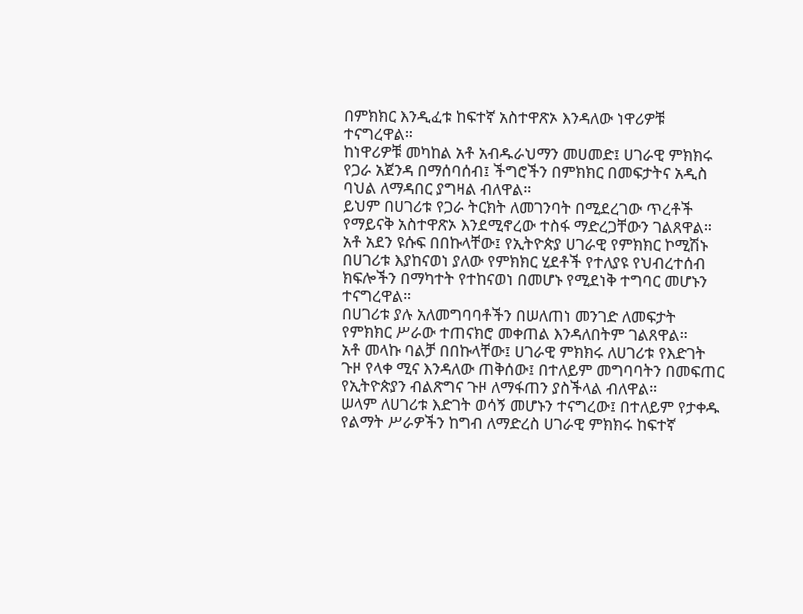በምክክር እንዲፈቱ ከፍተኛ አስተዋጽኦ እንዳለው ነዋሪዎቹ ተናግረዋል።
ከነዋሪዎቹ መካከል አቶ አብዱራህማን መሀመድ፤ ሀገራዊ ምክክሩ የጋራ አጀንዳ በማሰባሰብ፤ ችግሮችን በምክክር በመፍታትና አዲስ ባህል ለማዳበር ያግዛል ብለዋል።
ይህም በሀገሪቱ የጋራ ትርክት ለመገንባት በሚደረገው ጥረቶች የማይናቅ አስተዋጽኦ እንደሚኖረው ተስፋ ማድረጋቸውን ገልጸዋል።
አቶ አደን ዩሱፍ በበኩላቸው፤ የኢትዮጵያ ሀገራዊ የምክክር ኮሚሽኑ በሀገሪቱ እያከናወነ ያለው የምክክር ሂደቶች የተለያዩ የህብረተሰብ ክፍሎችን በማካተት የተከናወነ በመሆኑ የሚደነቅ ተግባር መሆኑን ተናግረዋል።
በሀገሪቱ ያሉ አለመግባባቶችን በሠለጠነ መንገድ ለመፍታት የምክክር ሥራው ተጠናክሮ መቀጠል እንዳለበትም ገልጸዋል።
አቶ መላኩ ባልቻ በበኩላቸው፤ ሀገራዊ ምክክሩ ለሀገሪቱ የእድገት ጉዞ የላቀ ሚና እንዳለው ጠቅሰው፤ በተለይም መግባባትን በመፍጠር የኢትዮጵያን ብልጽግና ጉዞ ለማፋጠን ያስችላል ብለዋል።
ሠላም ለሀገሪቱ እድገት ወሳኝ መሆኑን ተናግረው፤ በተለይም የታቀዱ የልማት ሥራዎችን ከግብ ለማድረስ ሀገራዊ ምክክሩ ከፍተኛ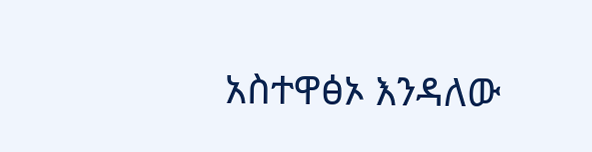አስተዋፅኦ እንዳለው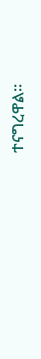ተናግረዋል።